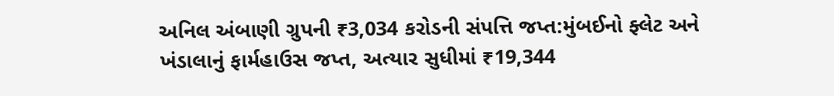અનિલ અંબાણી ગ્રુપની ₹3,034 કરોડની સંપત્તિ જપ્ત:મુંબઈનો ફ્લેટ અને ખંડાલાનું ફાર્મહાઉસ જપ્ત, અત્યાર સુધીમાં ₹19,344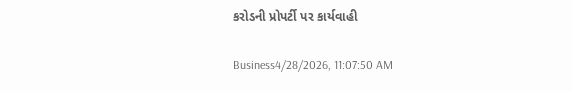કરોડની પ્રોપર્ટી પર કાર્યવાહી

Business4/28/2026, 11:07:50 AM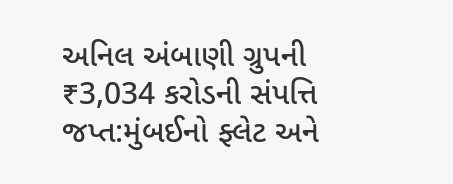અનિલ અંબાણી ગ્રુપની ₹3,034 કરોડની સંપત્તિ જપ્ત:મુંબઈનો ફ્લેટ અને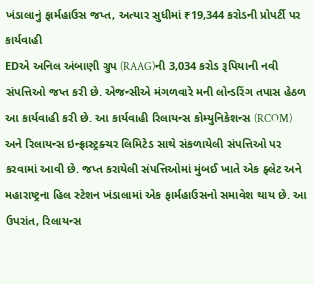ખંડાલાનું ફાર્મહાઉસ જપ્ત, અત્યાર સુધીમાં ₹19,344 કરોડની પ્રોપર્ટી પર કાર્યવાહી
EDએ અનિલ અંબાણી ગ્રુપ (RAAG)ની 3,034 કરોડ રૂપિયાની નવી સંપત્તિઓ જપ્ત કરી છે. એજન્સીએ મંગળવારે મની લોન્ડરિંગ તપાસ હેઠળ આ કાર્યવાહી કરી છે. આ કાર્યવાહી રિલાયન્સ કોમ્યુનિકેશન્સ (RCOM) અને રિલાયન્સ ઇન્ફ્રાસ્ટ્રક્ચર લિમિટેડ સાથે સંકળાયેલી સંપત્તિઓ પર કરવામાં આવી છે. જપ્ત કરાયેલી સંપત્તિઓમાં મુંબઈ ખાતે એક ફ્લેટ અને મહારાષ્ટ્રના હિલ સ્ટેશન ખંડાલામાં એક ફાર્મહાઉસનો સમાવેશ થાય છે. આ ઉપરાંત, રિલાયન્સ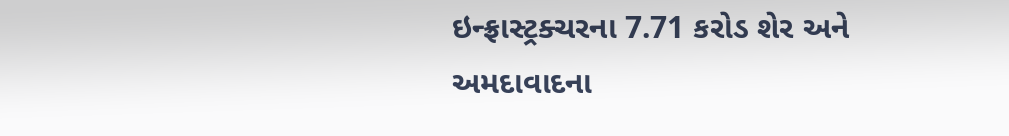ઇન્ફ્રાસ્ટ્રક્ચરના 7.71 કરોડ શેર અને અમદાવાદના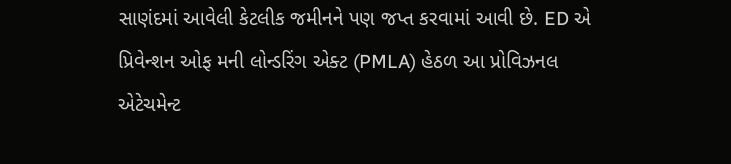સાણંદમાં આવેલી કેટલીક જમીનને પણ જપ્ત કરવામાં આવી છે. ED એ પ્રિવેન્શન ઓફ મની લોન્ડરિંગ એક્ટ (PMLA) હેઠળ આ પ્રોવિઝનલ એટેચમેન્ટ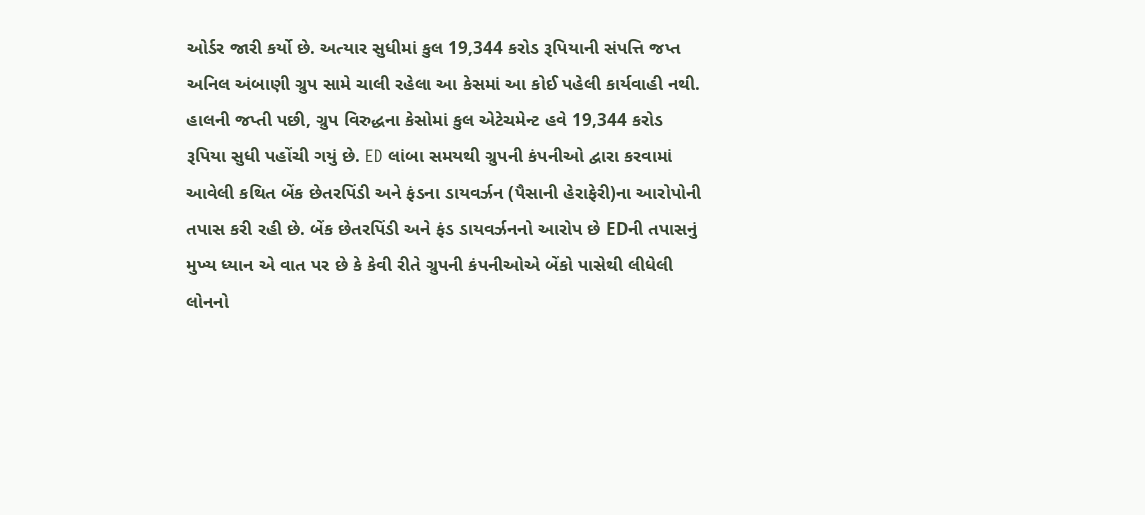ઓર્ડર જારી કર્યો છે. અત્યાર સુધીમાં કુલ 19,344 કરોડ રૂપિયાની સંપત્તિ જપ્ત અનિલ અંબાણી ગ્રુપ સામે ચાલી રહેલા આ કેસમાં આ કોઈ પહેલી કાર્યવાહી નથી. હાલની જપ્તી પછી, ગ્રુપ વિરુદ્ધના કેસોમાં કુલ એટેચમેન્ટ હવે 19,344 કરોડ રૂપિયા સુધી પહોંચી ગયું છે. ED લાંબા સમયથી ગ્રુપની કંપનીઓ દ્વારા કરવામાં આવેલી કથિત બેંક છેતરપિંડી અને ફંડના ડાયવર્ઝન (પૈસાની હેરાફેરી)ના આરોપોની તપાસ કરી રહી છે. બેંક છેતરપિંડી અને ફંડ ડાયવર્ઝનનો આરોપ છે EDની તપાસનું મુખ્ય ધ્યાન એ વાત પર છે કે કેવી રીતે ગ્રુપની કંપનીઓએ બેંકો પાસેથી લીધેલી લોનનો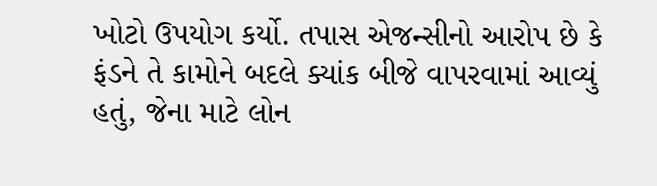ખોટો ઉપયોગ કર્યો. તપાસ એજન્સીનો આરોપ છે કે ફંડને તે કામોને બદલે ક્યાંક બીજે વાપરવામાં આવ્યું હતું, જેના માટે લોન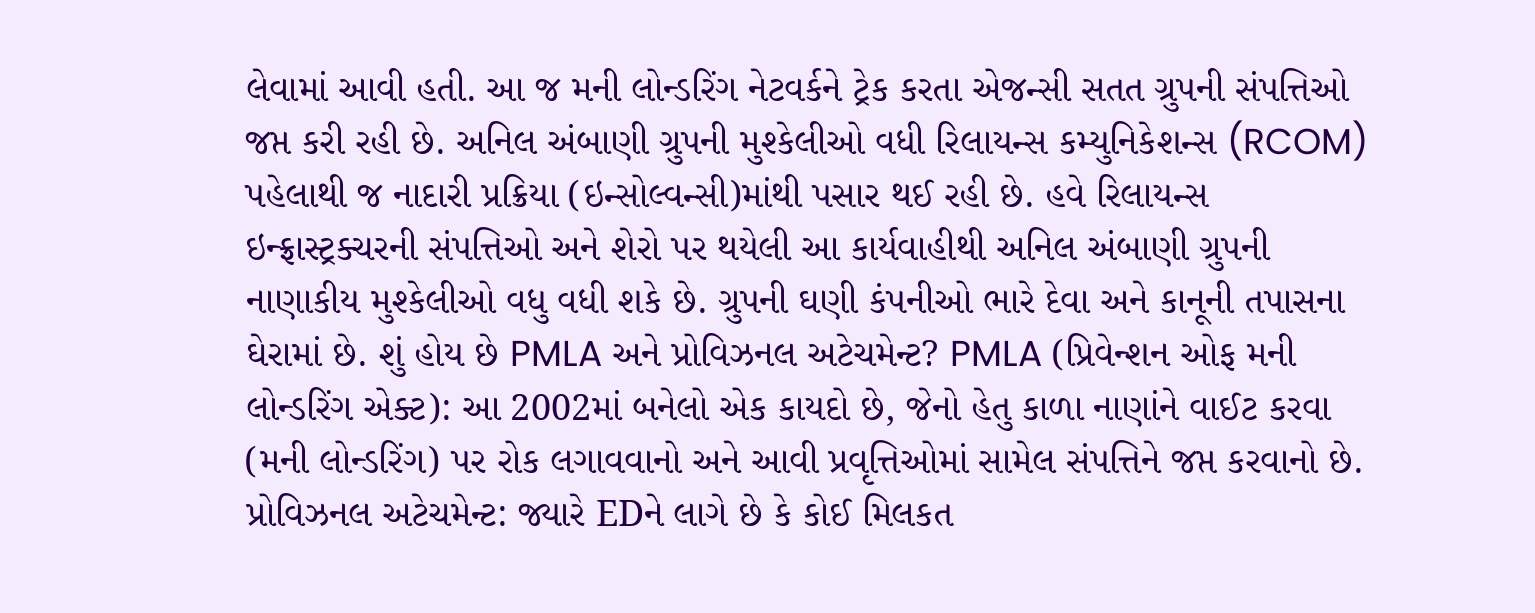લેવામાં આવી હતી. આ જ મની લોન્ડરિંગ નેટવર્કને ટ્રેક કરતા એજન્સી સતત ગ્રુપની સંપત્તિઓ જપ્ત કરી રહી છે. અનિલ અંબાણી ગ્રુપની મુશ્કેલીઓ વધી રિલાયન્સ કમ્યુનિકેશન્સ (RCOM) પહેલાથી જ નાદારી પ્રક્રિયા (ઇન્સોલ્વન્સી)માંથી પસાર થઈ રહી છે. હવે રિલાયન્સ ઇન્ફ્રાસ્ટ્રક્ચરની સંપત્તિઓ અને શેરો પર થયેલી આ કાર્યવાહીથી અનિલ અંબાણી ગ્રુપની નાણાકીય મુશ્કેલીઓ વધુ વધી શકે છે. ગ્રુપની ઘણી કંપનીઓ ભારે દેવા અને કાનૂની તપાસના ઘેરામાં છે. શું હોય છે PMLA અને પ્રોવિઝનલ અટેચમેન્ટ? PMLA (પ્રિવેન્શન ઓફ મની લોન્ડરિંગ એક્ટ): આ 2002માં બનેલો એક કાયદો છે, જેનો હેતુ કાળા નાણાંને વાઈટ કરવા (મની લોન્ડરિંગ) પર રોક લગાવવાનો અને આવી પ્રવૃત્તિઓમાં સામેલ સંપત્તિને જપ્ત કરવાનો છે. પ્રોવિઝનલ અટેચમેન્ટ: જ્યારે EDને લાગે છે કે કોઈ મિલકત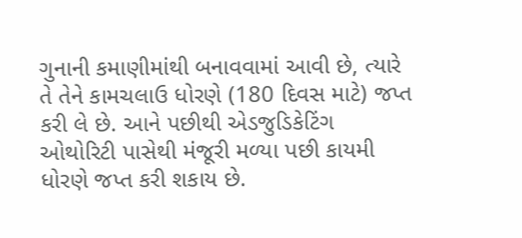ગુનાની કમાણીમાંથી બનાવવામાં આવી છે, ત્યારે તે તેને કામચલાઉ ધોરણે (180 દિવસ માટે) જપ્ત કરી લે છે. આને પછીથી એડજુડિકેટિંગ ઓથોરિટી પાસેથી મંજૂરી મળ્યા પછી કાયમી ધોરણે જપ્ત કરી શકાય છે.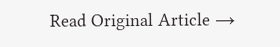Read Original Article →